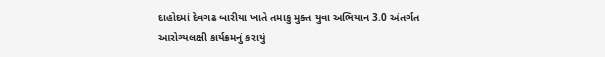દાહોદમાં દેવગઢ બારીયા ખાતે તમાકુ મુક્ત યુવા અભિયાન 3.0 અંતર્ગત આરોગ્યલક્ષી કાર્યક્રમનું કરાયું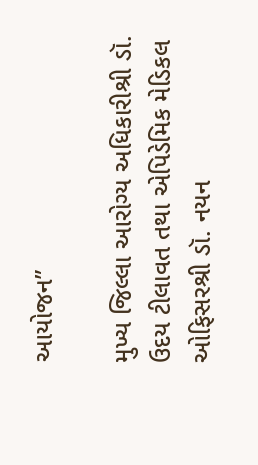આયોજન”

મુખ્ય જિલ્લા આરોગ્ય અધિકારીશ્રી ડૉ. ઉદય ટીલાવત તથા એપિડેમિક મેડિકલ ઓફિસરશ્રી ડૉ. નયન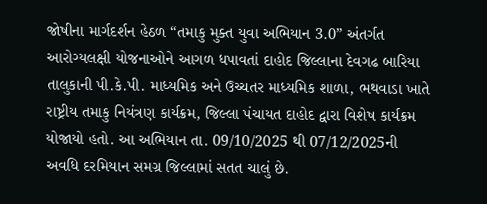જોષીના માર્ગદર્શન હેઠળ “તમાકુ મુક્ત યુવા અભિયાન 3.0” અંતર્ગત આરોગ્યલક્ષી યોજનાઓને આગળ ધપાવતાં દાહોદ જિલ્લાના દેવગઢ બારિયા તાલુકાની પી.કે.પી. માધ્યમિક અને ઉચ્ચતર માધ્યમિક શાળા, ભથવાડા ખાતે રાષ્ટ્રીય તમાકુ નિયંત્રણ કાર્યક્રમ, જિલ્લા પંચાયત દાહોદ દ્વારા વિશેષ કાર્યક્રમ યોજાયો હતો. આ અભિયાન તા. 09/10/2025 થી 07/12/2025ની અવધિ દરમિયાન સમગ્ર જિલ્લામાં સતત ચાલું છે.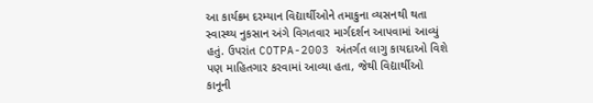આ કાર્યક્રમ દરમ્યાન વિદ્યાર્થીઓને તમાકુના વ્યસનથી થતા સ્વાસ્થ્ય નુકસાન અંગે વિગતવાર માર્ગદર્શન આપવામાં આવ્યું હતું. ઉપરાંત COTPA-2003 અંતર્ગત લાગુ કાયદાઓ વિશે પણ માહિતગાર કરવામાં આવ્યા હતા, જેથી વિદ્યાર્થીઓ કાનૂની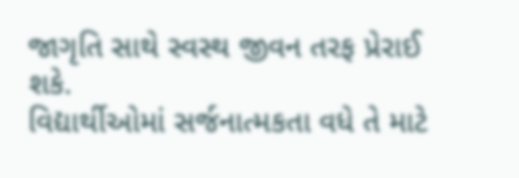જાગૃતિ સાથે સ્વસ્થ જીવન તરફ પ્રેરાઈ શકે.
વિદ્યાર્થીઓમાં સર્જનાત્મકતા વધે તે માટે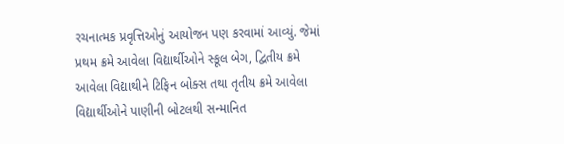રચનાત્મક પ્રવૃત્તિઓનું આયોજન પણ કરવામાં આવ્યું. જેમાં પ્રથમ ક્રમે આવેલા વિદ્યાર્થીઓને સ્કૂલ બેગ, દ્વિતીય ક્રમે આવેલા વિદ્યાથીને ટિફિન બોક્સ તથા તૃતીય ક્રમે આવેલા વિદ્યાર્થીઓને પાણીની બોટલથી સન્માનિત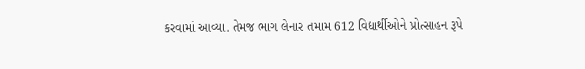કરવામાં આવ્યા. તેમજ ભાગ લેનાર તમામ 612 વિદ્યાર્થીઓને પ્રોત્સાહન રૂપે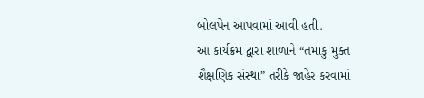બોલપેન આપવામાં આવી હતી.
આ કાર્યક્રમ દ્વારા શાળાને “તમાકુ મુક્ત શૈક્ષણિક સંસ્થા” તરીકે જાહેર કરવામાં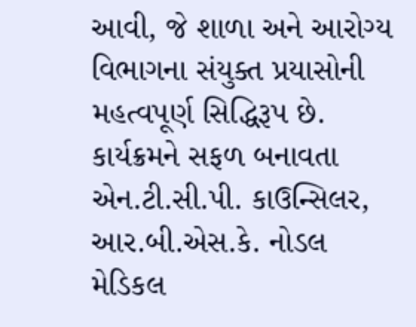આવી, જે શાળા અને આરોગ્ય વિભાગના સંયુક્ત પ્રયાસોની મહત્વપૂર્ણ સિદ્ધિરૂપ છે. કાર્યક્રમને સફળ બનાવતા એન.ટી.સી.પી. કાઉન્સિલર, આર.બી.એસ.કે. નોડલ મેડિકલ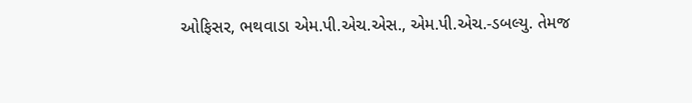ઓફિસર, ભથવાડા એમ.પી.એચ.એસ., એમ.પી.એચ.-ડબલ્યુ. તેમજ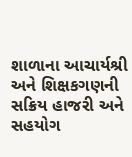શાળાના આચાર્યશ્રી અને શિક્ષકગણની સક્રિય હાજરી અને સહયોગ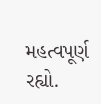મહત્વપૂર્ણ રહ્યો.